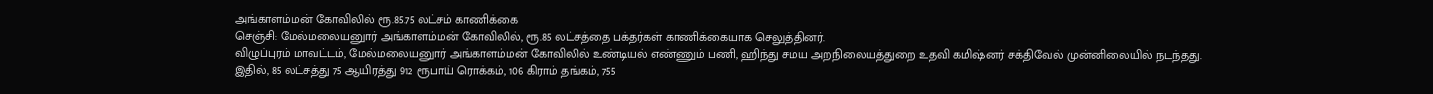அங்காளம்மன் கோவிலில் ரூ.85.75 லட்சம் காணிக்கை
செஞ்சி: மேல்மலையனுார் அங்காளம்மன் கோவிலில், ரூ.85 லட்சத்தை பக்தர்கள் காணிக்கையாக செலுத்தினர்.
விழுப்புரம் மாவட்டம், மேல்மலையனுார் அங்காளம்மன் கோவிலில் உண்டியல் எண்ணும் பணி, ஹிந்து சமய அறநிலையத்துறை உதவி கமிஷ்னர் சக்திவேல் முன்னிலையில் நடந்தது.
இதில், 85 லட்சத்து 75 ஆயிரத்து 912 ரூபாய் ரொக்கம், 106 கிராம் தங்கம், 755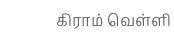கிராம் வெள்ளி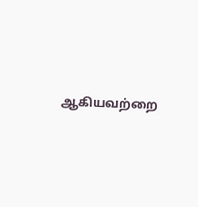ஆகியவற்றை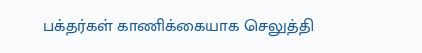பக்தர்கள் காணிக்கையாக செலுத்தி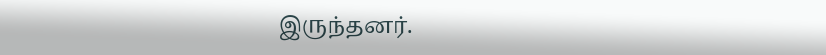இருந்தனர்.